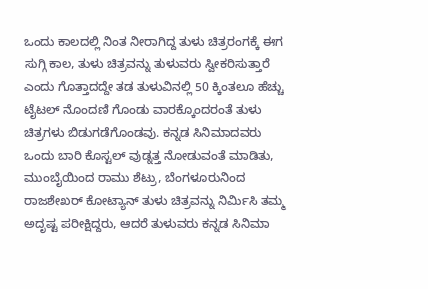ಒಂದು ಕಾಲದಲ್ಲಿ ನಿಂತ ನೀರಾಗಿದ್ದ ತುಳು ಚಿತ್ರರಂಗಕ್ಕೆ ಈಗ ಸುಗ್ಗಿ ಕಾಲ, ತುಳು ಚಿತ್ರವನ್ನು ತುಳುವರು ಸ್ವೀಕರಿಸುತ್ತಾರೆ ಎಂದು ಗೊತ್ತಾದದ್ದೇ ತಡ ತುಳುವಿನಲ್ಲಿ 50 ಕ್ಕಿಂತಲೂ ಹೆಚ್ಚು ಟೈಟಲ್ ನೊಂದಣಿ ಗೊಂಡು ವಾರಕ್ಕೊಂದರಂತೆ ತುಳು ಚಿತ್ರಗಳು ಬಿಡುಗಡೆಗೊಂಡವು. ಕನ್ನಡ ಸಿನಿಮಾದವರು ಒಂದು ಬಾರಿ ಕೊಸ್ಟಲ್ ವುಡ್ನತ್ತ ನೋಡುವಂತೆ ಮಾಡಿತು, ಮುಂಬೈಯಿಂದ ರಾಮು ಶೆಟ್ರು, ಬೆಂಗಳೂರುನಿಂದ ರಾಜಶೇಖರ್ ಕೋಟ್ಯಾನ್ ತುಳು ಚಿತ್ರವನ್ನು ನಿರ್ಮಿಸಿ ತಮ್ಮ ಅದೃಷ್ಟ ಪರೀಕ್ಷಿದ್ದರು, ಆದರೆ ತುಳುವರು ಕನ್ನಡ ಸಿನಿಮಾ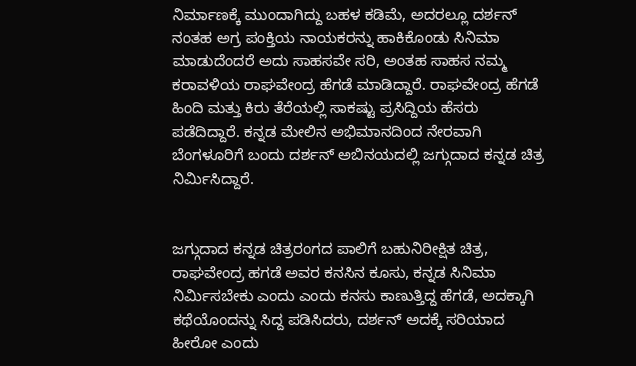ನಿರ್ಮಾಣಕ್ಕೆ ಮುಂದಾಗಿದ್ದು ಬಹಳ ಕಡಿಮೆ, ಅದರಲ್ಲೂ ದರ್ಶನ್ ನಂತಹ ಅಗ್ರ ಪಂಕ್ತಿಯ ನಾಯಕರನ್ನು ಹಾಕಿಕೊಂಡು ಸಿನಿಮಾ ಮಾಡುದೆಂದರೆ ಅದು ಸಾಹಸವೇ ಸರಿ, ಅಂತಹ ಸಾಹಸ ನಮ್ಮ ಕರಾವಳಿಯ ರಾಘವೇಂದ್ರ ಹೆಗಡೆ ಮಾಡಿದ್ದಾರೆ. ರಾಘವೇಂದ್ರ ಹೆಗಡೆ ಹಿಂದಿ ಮತ್ತು ಕಿರು ತೆರೆಯಲ್ಲಿ ಸಾಕಷ್ಟು ಪ್ರಸಿದ್ದಿಯ ಹೆಸರು ಪಡೆದಿದ್ದಾರೆ. ಕನ್ನಡ ಮೇಲಿನ ಅಭಿಮಾನದಿಂದ ನೇರವಾಗಿ ಬೆಂಗಳೂರಿಗೆ ಬಂದು ದರ್ಶನ್ ಅಬಿನಯದಲ್ಲಿ ಜಗ್ಗುದಾದ ಕನ್ನಡ ಚಿತ್ರ ನಿರ್ಮಿಸಿದ್ದಾರೆ.


ಜಗ್ಗುದಾದ ಕನ್ನಡ ಚಿತ್ರರಂಗದ ಪಾಲಿಗೆ ಬಹುನಿರೀಕ್ಷಿತ ಚಿತ್ರ, ರಾಘವೇಂದ್ರ ಹಗಡೆ ಅವರ ಕನಸಿನ ಕೂಸು, ಕನ್ನಡ ಸಿನಿಮಾ ನಿರ್ಮಿಸಬೇಕು ಎಂದು ಎಂದು ಕನಸು ಕಾಣುತ್ತಿದ್ದ ಹೆಗಡೆ, ಅದಕ್ಕಾಗಿ ಕಥೆಯೊಂದನ್ನು ಸಿದ್ದ ಪಡಿಸಿದರು, ದರ್ಶನ್ ಅದಕ್ಕೆ ಸರಿಯಾದ ಹೀರೋ ಎಂದು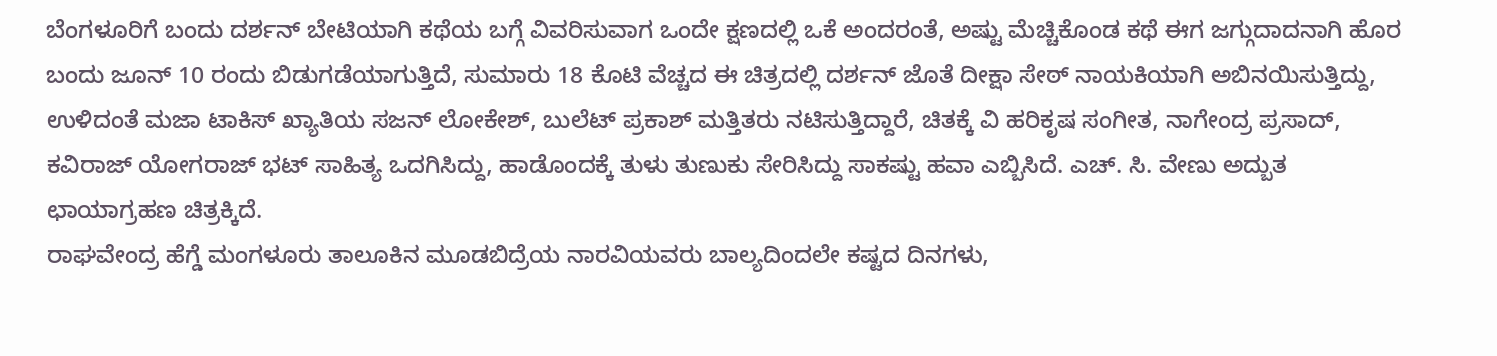ಬೆಂಗಳೂರಿಗೆ ಬಂದು ದರ್ಶನ್ ಬೇಟಿಯಾಗಿ ಕಥೆಯ ಬಗ್ಗೆ ವಿವರಿಸುವಾಗ ಒಂದೇ ಕ್ಷಣದಲ್ಲಿ ಒಕೆ ಅಂದರಂತೆ, ಅಷ್ಟು ಮೆಚ್ಚಿಕೊಂಡ ಕಥೆ ಈಗ ಜಗ್ಗುದಾದನಾಗಿ ಹೊರ ಬಂದು ಜೂನ್ 10 ರಂದು ಬಿಡುಗಡೆಯಾಗುತ್ತಿದೆ, ಸುಮಾರು 18 ಕೊಟಿ ವೆಚ್ಚದ ಈ ಚಿತ್ರದಲ್ಲಿ ದರ್ಶನ್ ಜೊತೆ ದೀಕ್ಷಾ ಸೇಠ್ ನಾಯಕಿಯಾಗಿ ಅಬಿನಯಿಸುತ್ತಿದ್ದು, ಉಳಿದಂತೆ ಮಜಾ ಟಾಕಿಸ್ ಖ್ಯಾತಿಯ ಸಜನ್ ಲೋಕೇಶ್, ಬುಲೆಟ್ ಪ್ರಕಾಶ್ ಮತ್ತಿತರು ನಟಿಸುತ್ತಿದ್ದಾರೆ, ಚಿತಕ್ಕೆ ವಿ ಹರಿಕೃಷ ಸಂಗೀತ, ನಾಗೇಂದ್ರ ಪ್ರಸಾದ್, ಕವಿರಾಜ್ ಯೋಗರಾಜ್ ಭಟ್ ಸಾಹಿತ್ಯ ಒದಗಿಸಿದ್ದು, ಹಾಡೊಂದಕ್ಕೆ ತುಳು ತುಣುಕು ಸೇರಿಸಿದ್ದು ಸಾಕಷ್ಟು ಹವಾ ಎಬ್ಬಿಸಿದೆ. ಎಚ್. ಸಿ. ವೇಣು ಅದ್ಬುತ ಛಾಯಾಗ್ರಹಣ ಚಿತ್ರಕ್ಕಿದೆ.
ರಾಘವೇಂದ್ರ ಹೆಗ್ಡೆ ಮಂಗಳೂರು ತಾಲೂಕಿನ ಮೂಡಬಿದ್ರೆಯ ನಾರವಿಯವರು ಬಾಲ್ಯದಿಂದಲೇ ಕಷ್ಟದ ದಿನಗಳು,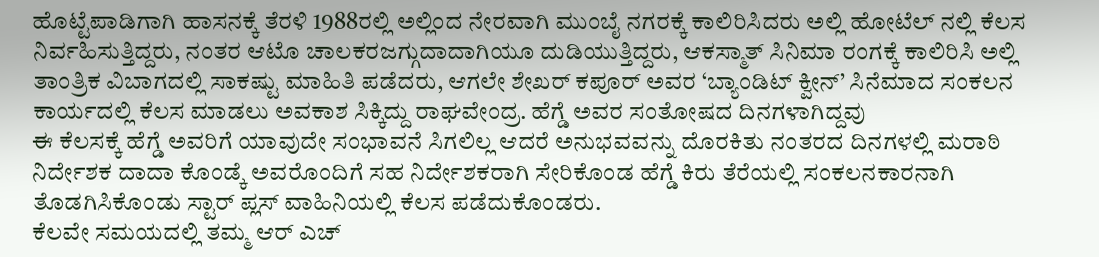ಹೊಟ್ಟೆಪಾಡಿಗಾಗಿ ಹಾಸನಕ್ಕೆ ತೆರಳಿ 1988ರಲ್ಲಿ ಅಲ್ಲಿಂದ ನೇರವಾಗಿ ಮುಂಬೈ ನಗರಕ್ಕೆ ಕಾಲಿರಿಸಿದರು ಅಲ್ಲಿ ಹೋಟೆಲ್ ನಲ್ಲಿ ಕೆಲಸ ನಿರ್ವಹಿಸುತ್ತಿದ್ದರು, ನಂತರ ಆಟೊ ಚಾಲಕರಜಗ್ಗುದಾದಾಗಿಯೂ ದುಡಿಯುತ್ತಿದ್ದರು, ಆಕಸ್ಮಾತ್ ಸಿನಿಮಾ ರಂಗಕ್ಕೆ ಕಾಲಿರಿಸಿ ಅಲ್ಲಿ ತಾಂತ್ರಿಕ ವಿಬಾಗದಲ್ಲಿ ಸಾಕಷ್ಟು ಮಾಹಿತಿ ಪಡೆದರು, ಆಗಲೇ ಶೇಖರ್ ಕಪೂರ್ ಅವರ ‘ಬ್ಯಾಂಡಿಟ್ ಕ್ವೀನ್’ ಸಿನೆಮಾದ ಸಂಕಲನ ಕಾರ್ಯದಲ್ಲಿ ಕೆಲಸ ಮಾಡಲು ಅವಕಾಶ ಸಿಕ್ಕಿದ್ದು ರಾಘವೇಂದ್ರ. ಹೆಗ್ಡೆ ಅವರ ಸಂತೋಷದ ದಿನಗಳಾಗಿದ್ದವು
ಈ ಕೆಲಸಕ್ಕೆ ಹೆಗ್ಡೆ ಅವರಿಗೆ ಯಾವುದೇ ಸಂಭಾವನೆ ಸಿಗಲಿಲ್ಲ ಆದರೆ ಅನುಭವವನ್ನು ದೊರಕಿತು ನಂತರದ ದಿನಗಳಲ್ಲಿ ಮರಾಠಿ ನಿರ್ದೇಶಕ ದಾದಾ ಕೊಂಡ್ಕೆ ಅವರೊಂದಿಗೆ ಸಹ ನಿರ್ದೇಶಕರಾಗಿ ಸೇರಿಕೊಂಡ ಹೆಗ್ಡೆ ಕಿರು ತೆರೆಯಲ್ಲಿ ಸಂಕಲನಕಾರನಾಗಿ ತೊಡಗಿಸಿಕೊಂಡು ಸ್ಟಾರ್ ಪ್ಲಸ್ ವಾಹಿನಿಯಲ್ಲಿ ಕೆಲಸ ಪಡೆದುಕೊಂಡರು.
ಕೆಲವೇ ಸಮಯದಲ್ಲಿ ತಮ್ಮ ಆರ್ ಎಚ್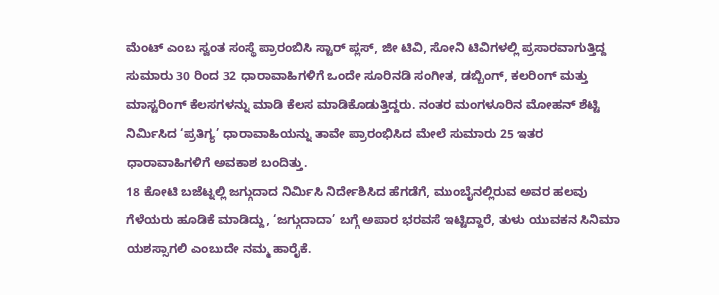ಮೆಂಟ್ ಎಂಬ ಸ್ವಂತ ಸಂಸ್ಥೆ ಪ್ರಾರಂಬಿಸಿ ಸ್ಟಾರ್ ಪ್ಲಸ್, ಜೀ ಟಿವಿ, ಸೋನಿ ಟಿವಿಗಳಲ್ಲಿ ಪ್ರಸಾರವಾಗುತ್ತಿದ್ದ ಸುಮಾರು 30 ರಿಂದ 32 ಧಾರಾವಾಹಿಗಳಿಗೆ ಒಂದೇ ಸೂರಿನಡಿ ಸಂಗೀತ, ಡಬ್ಬಿಂಗ್, ಕಲರಿಂಗ್ ಮತ್ತು ಮಾಸ್ಟರಿಂಗ್ ಕೆಲಸಗಳನ್ನು ಮಾಡಿ ಕೆಲಸ ಮಾಡಿಕೊಡುತ್ತಿದ್ದರು. ನಂತರ ಮಂಗಳೂರಿನ ಮೋಹನ್ ಶೆಟ್ಟಿ ನಿರ್ಮಿಸಿದ ‘ಪ್ರತಿಗ್ಯ’ ಧಾರಾವಾಹಿಯನ್ನು ತಾವೇ ಪ್ರಾರಂಭಿಸಿದ ಮೇಲೆ ಸುಮಾರು 25 ಇತರ ಧಾರಾವಾಹಿಗಳಿಗೆ ಅವಕಾಶ ಬಂದಿತ್ತು.
18 ಕೋಟಿ ಬಜೆಟ್ನಲ್ಲಿ ಜಗ್ಗುದಾದ ನಿರ್ಮಿಸಿ ನಿರ್ದೇಶಿಸಿದ ಹೆಗಡೆಗೆ, ಮುಂಬೈನಲ್ಲಿರುವ ಅವರ ಹಲವು ಗೆಳೆಯರು ಹೂಡಿಕೆ ಮಾಡಿದ್ದು, ‘ಜಗ್ಗುದಾದಾ’ ಬಗ್ಗೆ ಅಪಾರ ಭರವಸೆ ಇಟ್ಟಿದ್ದಾರೆ, ತುಳು ಯುವಕನ ಸಿನಿಮಾ ಯಶಸ್ಸಾಗಲಿ ಎಂಬುದೇ ನಮ್ಮ ಹಾರೈಕೆ.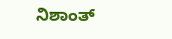ನಿಶಾಂತ್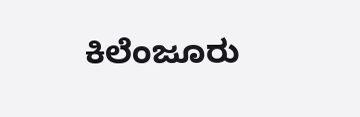ಕಿಲೆಂಜೂರು